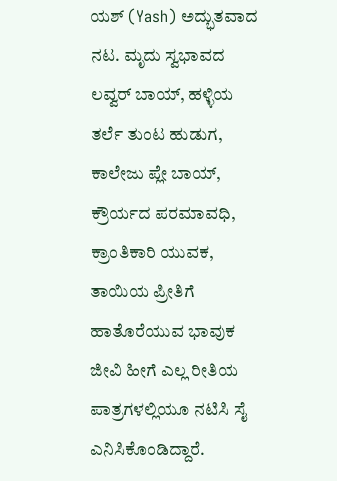ಯಶ್ (Yash) ಅದ್ಭುತವಾದ ನಟ. ಮೃದು ಸ್ವಭಾವದ ಲವ್ವರ್ ಬಾಯ್, ಹಳ್ಳಿಯ ತರ್ಲೆ ತುಂಟ ಹುಡುಗ, ಕಾಲೇಜು ಪ್ಲೇ ಬಾಯ್, ಕ್ರೌರ್ಯದ ಪರಮಾವಧಿ, ಕ್ರಾಂತಿಕಾರಿ ಯುವಕ, ತಾಯಿಯ ಪ್ರೀತಿಗೆ ಹಾತೊರೆಯುವ ಭಾವುಕ ಜೀವಿ ಹೀಗೆ ಎಲ್ಲ ರೀತಿಯ ಪಾತ್ರಗಳಲ್ಲಿಯೂ ನಟಿಸಿ ಸೈ ಎನಿಸಿಕೊಂಡಿದ್ದಾರೆ.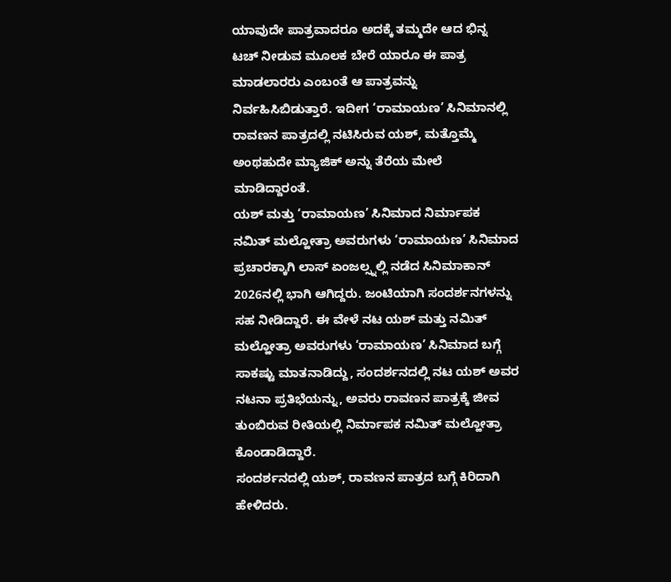ಯಾವುದೇ ಪಾತ್ರವಾದರೂ ಅದಕ್ಕೆ ತಮ್ಮದೇ ಆದ ಭಿನ್ನ ಟಚ್ ನೀಡುವ ಮೂಲಕ ಬೇರೆ ಯಾರೂ ಈ ಪಾತ್ರ ಮಾಡಲಾರರು ಎಂಬಂತೆ ಆ ಪಾತ್ರವನ್ನು ನಿರ್ವಹಿಸಿಬಿಡುತ್ತಾರೆ. ಇದೀಗ ‘ರಾಮಾಯಣ’ ಸಿನಿಮಾನಲ್ಲಿ ರಾವಣನ ಪಾತ್ರದಲ್ಲಿ ನಟಿಸಿರುವ ಯಶ್, ಮತ್ತೊಮ್ಮೆ ಅಂಥಹುದೇ ಮ್ಯಾಜಿಕ್ ಅನ್ನು ತೆರೆಯ ಮೇಲೆ ಮಾಡಿದ್ದಾರಂತೆ.
ಯಶ್ ಮತ್ತು ‘ರಾಮಾಯಣ’ ಸಿನಿಮಾದ ನಿರ್ಮಾಪಕ ನಮಿತ್ ಮಲ್ಹೋತ್ರಾ ಅವರುಗಳು ‘ರಾಮಾಯಣ’ ಸಿನಿಮಾದ ಪ್ರಚಾರಕ್ಕಾಗಿ ಲಾಸ್ ಏಂಜಲ್ಸ್ನಲ್ಲಿ ನಡೆದ ಸಿನಿಮಾಕಾನ್ 2026ನಲ್ಲಿ ಭಾಗಿ ಆಗಿದ್ದರು. ಜಂಟಿಯಾಗಿ ಸಂದರ್ಶನಗಳನ್ನು ಸಹ ನೀಡಿದ್ದಾರೆ. ಈ ವೇಳೆ ನಟ ಯಶ್ ಮತ್ತು ನಮಿತ್ ಮಲ್ಹೋತ್ರಾ ಅವರುಗಳು ‘ರಾಮಾಯಣ’ ಸಿನಿಮಾದ ಬಗ್ಗೆ ಸಾಕಷ್ಟು ಮಾತನಾಡಿದ್ದು, ಸಂದರ್ಶನದಲ್ಲಿ ನಟ ಯಶ್ ಅವರ ನಟನಾ ಪ್ರತಿಭೆಯನ್ನು, ಅವರು ರಾವಣನ ಪಾತ್ರಕ್ಕೆ ಜೀವ ತುಂಬಿರುವ ರೀತಿಯಲ್ಲಿ ನಿರ್ಮಾಪಕ ನಮಿತ್ ಮಲ್ಹೋತ್ರಾ ಕೊಂಡಾಡಿದ್ದಾರೆ.
ಸಂದರ್ಶನದಲ್ಲಿ ಯಶ್, ರಾವಣನ ಪಾತ್ರದ ಬಗ್ಗೆ ಕಿರಿದಾಗಿ ಹೇಳಿದರು.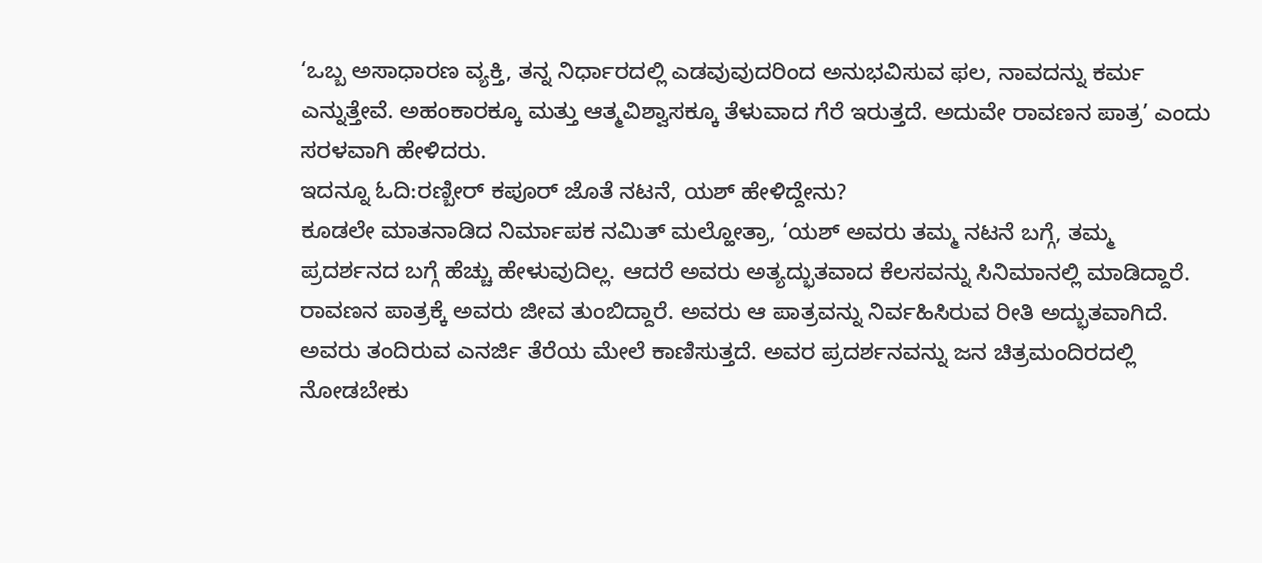‘ಒಬ್ಬ ಅಸಾಧಾರಣ ವ್ಯಕ್ತಿ, ತನ್ನ ನಿರ್ಧಾರದಲ್ಲಿ ಎಡವುವುದರಿಂದ ಅನುಭವಿಸುವ ಫಲ, ನಾವದನ್ನು ಕರ್ಮ ಎನ್ನುತ್ತೇವೆ. ಅಹಂಕಾರಕ್ಕೂ ಮತ್ತು ಆತ್ಮವಿಶ್ವಾಸಕ್ಕೂ ತೆಳುವಾದ ಗೆರೆ ಇರುತ್ತದೆ. ಅದುವೇ ರಾವಣನ ಪಾತ್ರ’ ಎಂದು ಸರಳವಾಗಿ ಹೇಳಿದರು.
ಇದನ್ನೂ ಓದಿ:ರಣ್ಬೀರ್ ಕಪೂರ್ ಜೊತೆ ನಟನೆ, ಯಶ್ ಹೇಳಿದ್ದೇನು?
ಕೂಡಲೇ ಮಾತನಾಡಿದ ನಿರ್ಮಾಪಕ ನಮಿತ್ ಮಲ್ಹೋತ್ರಾ, ‘ಯಶ್ ಅವರು ತಮ್ಮ ನಟನೆ ಬಗ್ಗೆ, ತಮ್ಮ ಪ್ರದರ್ಶನದ ಬಗ್ಗೆ ಹೆಚ್ಚು ಹೇಳುವುದಿಲ್ಲ. ಆದರೆ ಅವರು ಅತ್ಯದ್ಭುತವಾದ ಕೆಲಸವನ್ನು ಸಿನಿಮಾನಲ್ಲಿ ಮಾಡಿದ್ದಾರೆ. ರಾವಣನ ಪಾತ್ರಕ್ಕೆ ಅವರು ಜೀವ ತುಂಬಿದ್ದಾರೆ. ಅವರು ಆ ಪಾತ್ರವನ್ನು ನಿರ್ವಹಿಸಿರುವ ರೀತಿ ಅದ್ಭುತವಾಗಿದೆ. ಅವರು ತಂದಿರುವ ಎನರ್ಜಿ ತೆರೆಯ ಮೇಲೆ ಕಾಣಿಸುತ್ತದೆ. ಅವರ ಪ್ರದರ್ಶನವನ್ನು ಜನ ಚಿತ್ರಮಂದಿರದಲ್ಲಿ ನೋಡಬೇಕು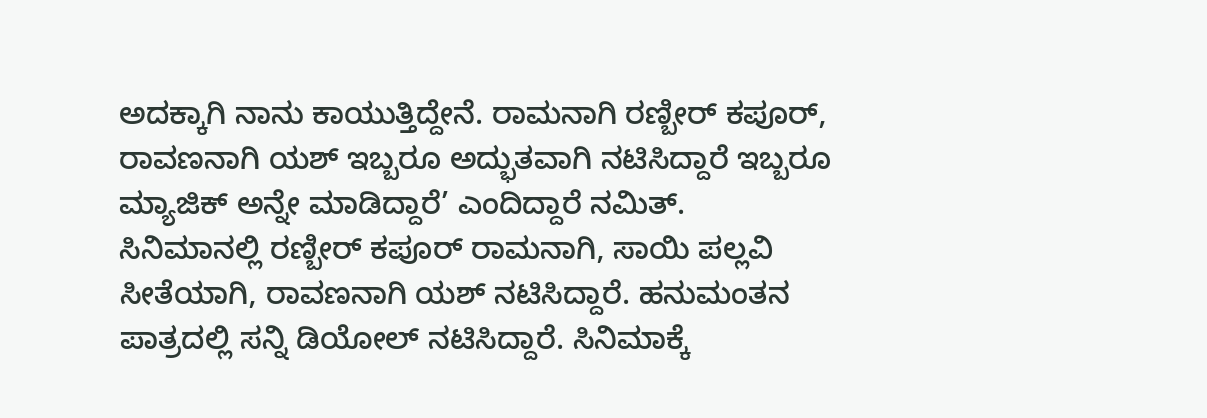ಅದಕ್ಕಾಗಿ ನಾನು ಕಾಯುತ್ತಿದ್ದೇನೆ. ರಾಮನಾಗಿ ರಣ್ಬೀರ್ ಕಪೂರ್, ರಾವಣನಾಗಿ ಯಶ್ ಇಬ್ಬರೂ ಅದ್ಭುತವಾಗಿ ನಟಿಸಿದ್ದಾರೆ ಇಬ್ಬರೂ ಮ್ಯಾಜಿಕ್ ಅನ್ನೇ ಮಾಡಿದ್ದಾರೆ’ ಎಂದಿದ್ದಾರೆ ನಮಿತ್.
ಸಿನಿಮಾನಲ್ಲಿ ರಣ್ಬೀರ್ ಕಪೂರ್ ರಾಮನಾಗಿ, ಸಾಯಿ ಪಲ್ಲವಿ ಸೀತೆಯಾಗಿ, ರಾವಣನಾಗಿ ಯಶ್ ನಟಿಸಿದ್ದಾರೆ. ಹನುಮಂತನ ಪಾತ್ರದಲ್ಲಿ ಸನ್ನಿ ಡಿಯೋಲ್ ನಟಿಸಿದ್ದಾರೆ. ಸಿನಿಮಾಕ್ಕೆ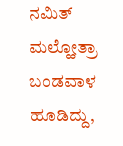ನಮಿತ್ ಮಲ್ಹೋತ್ರಾ ಬಂಡವಾಳ ಹೂಡಿದ್ದು,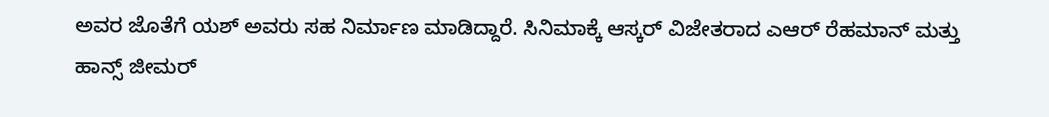ಅವರ ಜೊತೆಗೆ ಯಶ್ ಅವರು ಸಹ ನಿರ್ಮಾಣ ಮಾಡಿದ್ದಾರೆ. ಸಿನಿಮಾಕ್ಕೆ ಆಸ್ಕರ್ ವಿಜೇತರಾದ ಎಆರ್ ರೆಹಮಾನ್ ಮತ್ತು ಹಾನ್ಸ್ ಜೀಮರ್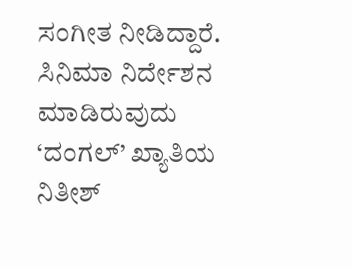ಸಂಗೀತ ನೀಡಿದ್ದಾರೆ. ಸಿನಿಮಾ ನಿರ್ದೇಶನ ಮಾಡಿರುವುದು ‘ದಂಗಲ್’ ಖ್ಯಾತಿಯ ನಿತೀಶ್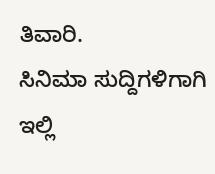ತಿವಾರಿ.
ಸಿನಿಮಾ ಸುದ್ದಿಗಳಿಗಾಗಿ ಇಲ್ಲಿ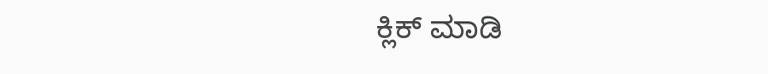ಕ್ಲಿಕ್ ಮಾಡಿ